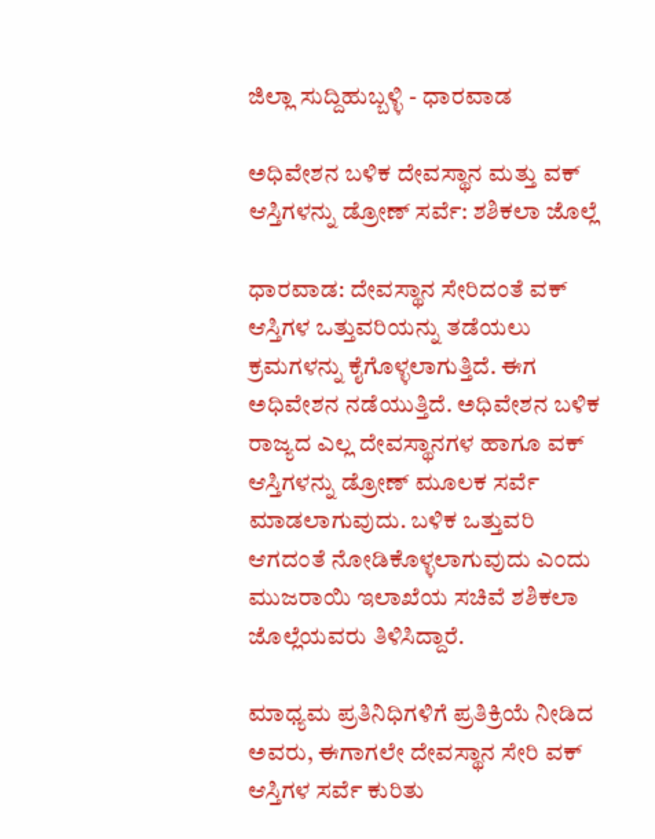ಜಿಲ್ಲಾ ಸುದ್ದಿಹುಬ್ಬಳ್ಳಿ - ಧಾರವಾಡ

ಅಧಿವೇಶನ ಬಳಿಕ ದೇವಸ್ಥಾನ ಮತ್ತು ವಕ್ ಆಸ್ತಿಗಳನ್ನು ಡ್ರೋಣ್ ಸರ್ವೆ: ಶಶಿಕಲಾ ಜೊಲ್ಲೆ

ಧಾರವಾಡ: ದೇವಸ್ಥಾನ ಸೇರಿದಂತೆ ವಕ್ ಆಸ್ತಿಗಳ ಒತ್ತುವರಿಯನ್ನು ತಡೆಯಲು ಕ್ರಮಗಳನ್ನು ಕೈಗೊಳ್ಳಲಾಗುತ್ತಿದೆ. ಈಗ ಅಧಿವೇಶನ ನಡೆಯುತ್ತಿದೆ. ಅಧಿವೇಶನ ಬಳಿಕ ರಾಜ್ಯದ ಎಲ್ಲ ದೇವಸ್ಥಾನಗಳ ಹಾಗೂ ವಕ್ ಆಸ್ತಿಗಳನ್ನು ಡ್ರೋಣ್ ಮೂಲಕ ಸರ್ವೆ ಮಾಡಲಾಗುವುದು. ಬಳಿಕ ಒತ್ತುವರಿ ಆಗದಂತೆ ನೋಡಿಕೊಳ್ಳಲಾಗುವುದು ಎಂದು ಮುಜರಾಯಿ ಇಲಾಖೆಯ ಸಚಿವೆ ಶಶಿಕಲಾ ಜೊಲ್ಲೆಯವರು ತಿಳಿಸಿದ್ದಾರೆ.

ಮಾಧ್ಯಮ ಪ್ರತಿನಿಧಿಗಳಿಗೆ ಪ್ರತಿಕ್ರಿಯೆ ನೀಡಿದ ಅವರು, ಈಗಾಗಲೇ ದೇವಸ್ಥಾನ ಸೇರಿ ವಕ್ ಆಸ್ತಿಗಳ ಸರ್ವೆ ಕುರಿತು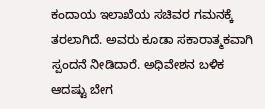ಕಂದಾಯ ಇಲಾಖೆಯ ಸಚಿವರ ಗಮನಕ್ಕೆ ತರಲಾಗಿದೆ. ಅವರು ಕೂಡಾ ಸಕಾರಾತ್ಮಕವಾಗಿ ಸ್ಪಂದನೆ ನೀಡಿದಾರೆ. ಅಧಿವೇಶನ ಬಳಿಕ ಆದಷ್ಟು ಬೇಗ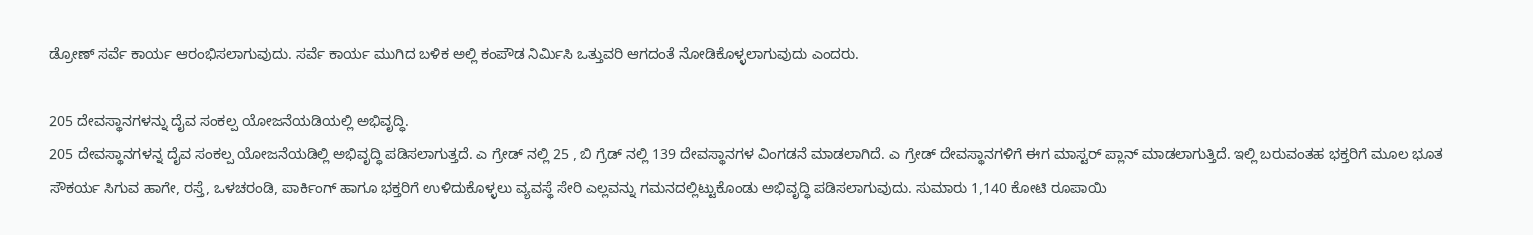ಡ್ರೋಣ್ ಸರ್ವೆ ಕಾರ್ಯ ಆರಂಭಿಸಲಾಗುವುದು. ಸರ್ವೆ ಕಾರ್ಯ ಮುಗಿದ ಬಳಿಕ ಅಲ್ಲಿ ಕಂಪೌಡ ನಿರ್ಮಿಸಿ ಒತ್ತುವರಿ ಆಗದಂತೆ ನೋಡಿಕೊಳ್ಳಲಾಗುವುದು ಎಂದರು.

205 ದೇವಸ್ಥಾನಗಳನ್ನು ದೈವ ಸಂಕಲ್ಪ ಯೋಜನೆಯಡಿಯಲ್ಲಿ ಅಭಿವೃದ್ಧಿ.
205 ದೇವಸ್ಥಾನಗಳನ್ನ ದೈವ ಸಂಕಲ್ಪ‌ ಯೋಜನೆಯಡಿಲ್ಲಿ ಅಭಿವೃದ್ಧಿ ಪಡಿಸಲಾಗುತ್ತದೆ. ಎ ಗ್ರೇಡ್ ನಲ್ಲಿ 25 , ಬಿ ಗ್ರೆಡ್ ನಲ್ಲಿ 139 ದೇವಸ್ಥಾನಗಳ ವಿಂಗಡನೆ ಮಾಡಲಾಗಿದೆ. ಎ ಗ್ರೇಡ್ ದೇವಸ್ಥಾನಗಳಿಗೆ ಈಗ ಮಾಸ್ಟರ್ ಪ್ಲಾನ್ ಮಾಡಲಾಗುತ್ತಿದೆ. ಇಲ್ಲಿ‌ ಬರುವಂತಹ ಭಕ್ತರಿಗೆ ಮೂಲ ಭೂತ ಸೌಕರ್ಯ ಸಿಗುವ ಹಾಗೇ, ರಸ್ತೆ, ಒಳಚರಂಡಿ, ಪಾರ್ಕಿಂಗ್ ಹಾಗೂ ಭಕ್ತರಿಗೆ ಉಳಿದುಕೊಳ್ಳಲು ವ್ಯವಸ್ಥೆ ಸೇರಿ ಎಲ್ಲವನ್ನು ಗಮನದಲ್ಲಿಟ್ಟುಕೊಂಡು ಅಭಿವೃದ್ಧಿ ಪಡಿಸಲಾಗುವುದು. ಸುಮಾರು 1,140 ಕೋಟಿ ರೂಪಾಯಿ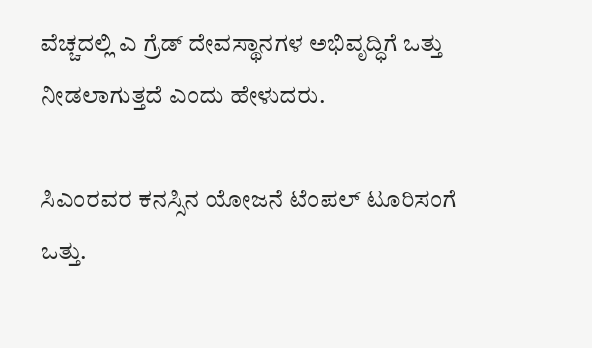ವೆಚ್ಚದಲ್ಲಿ ಎ ಗ್ರೆಡ್ ದೇವಸ್ಥಾನಗಳ ಅಭಿವೃದ್ಧಿಗೆ ಒತ್ತು ನೀಡಲಾಗುತ್ತದೆ ಎಂದು ಹೇಳುದರು.

ಸಿಎಂರವರ ಕನಸ್ಸಿನ ಯೋಜನೆ ಟೆಂಪಲ್ ಟೂರಿಸಂಗೆ ಒತ್ತು.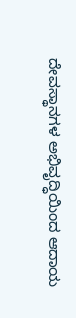ದೇವಸ್ಥಾನಗಳ ಅಭಿವೃದ್ಧಿಯಿಂದ ಆದಾಯ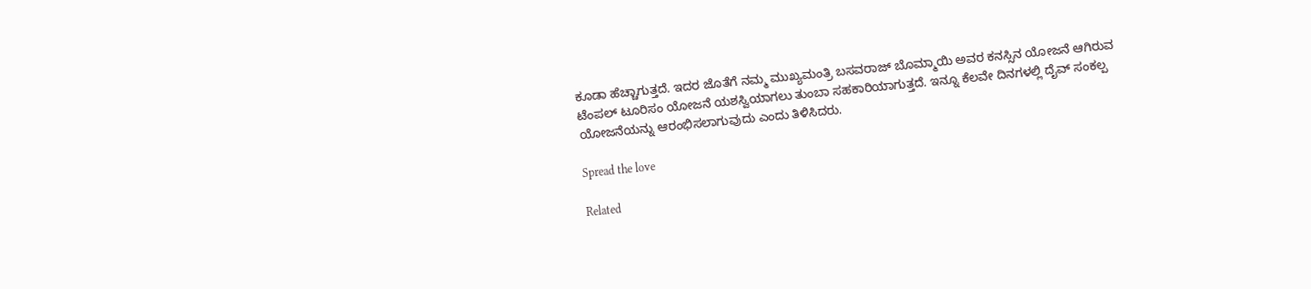ಕೂಡಾ ಹೆಚ್ಚಾಗುತ್ತದೆ. ಇದರ ಜೊತೆಗೆ ನಮ್ಮ ಮುಖ್ಯಮಂತ್ರಿ ಬಸವರಾಜ್ ಬೊಮ್ಮಾಯಿ ಅವರ ಕನಸ್ಸಿನ ಯೋಜನೆ ಆಗಿರುವ ಟೆಂಪಲ್ ಟೂರಿಸಂ ಯೋಜನೆ ಯಶಸ್ವಿಯಾಗಲು ತುಂಬಾ ಸಹಕಾರಿಯಾಗುತ್ತದೆ. ಇನ್ನೂ ಕೆಲವೇ ದಿನಗಳಲ್ಲಿ ದೈವ್ ಸಂಕಲ್ಪ ಯೋಜನೆಯನ್ನು ಆರಂಭಿಸಲಾಗುವುದು ಎಂದು ತಿಳಿಸಿದರು.

Spread the love

Related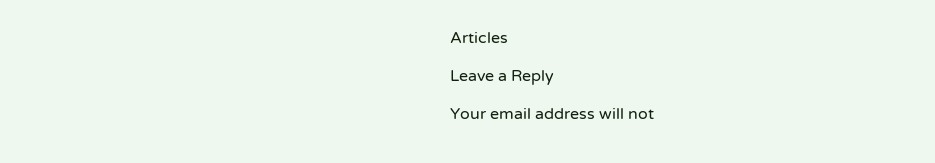Articles

Leave a Reply

Your email address will not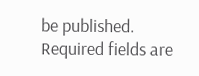be published. Required fields are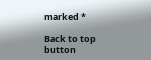marked *

Back to top button